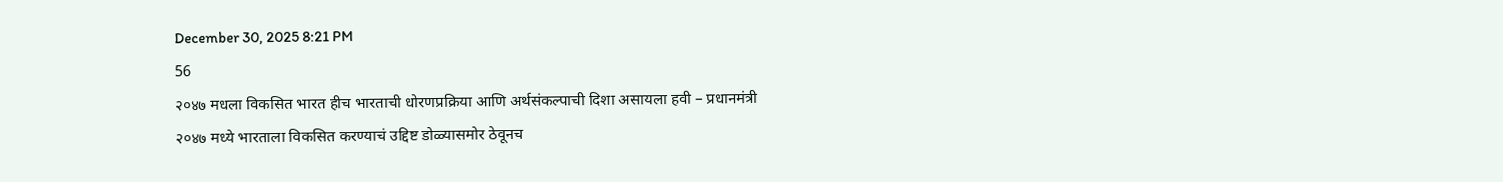December 30, 2025 8:21 PM
56
२०४७ मधला विकसित भारत हीच भारताची धोरणप्रक्रिया आणि अर्थसंकल्पाची दिशा असायला हवी – प्रधानमंत्री
२०४७ मध्ये भारताला विकसित करण्याचं उद्दिष्ट डोळ्यासमोर ठेवूनच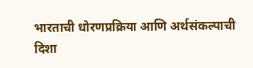भारताची धोरणप्रक्रिया आणि अर्थसंकल्पाची दिशा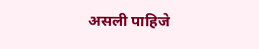असली पाहिजे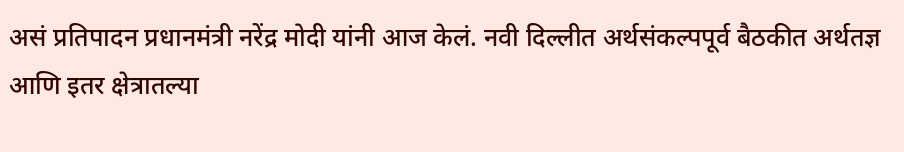असं प्रतिपादन प्रधानमंत्री नरेंद्र मोदी यांनी आज केलं. नवी दिल्लीत अर्थसंकल्पपूर्व बैठकीत अर्थतज्ञ आणि इतर क्षेत्रातल्या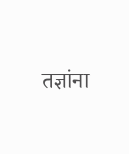तज्ञांना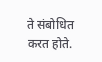ते संबोधित करत होते.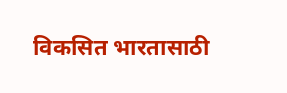विकसित भारतासाठी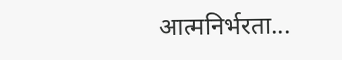आत्मनिर्भरता...